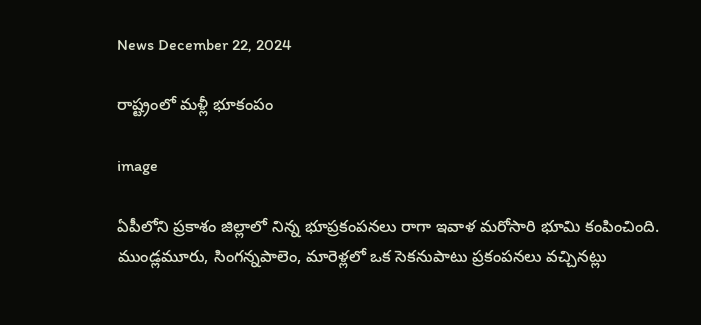News December 22, 2024

రాష్ట్రంలో మళ్లీ భూకంపం

image

ఏపీలోని ప్రకాశం జిల్లాలో నిన్న భూప్రకంపనలు రాగా ఇవాళ మరోసారి భూమి కంపించింది. ముండ్లమూరు, సింగన్నపాలెం, మారెళ్లలో ఒక సెకనుపాటు ప్రకంపనలు వచ్చినట్లు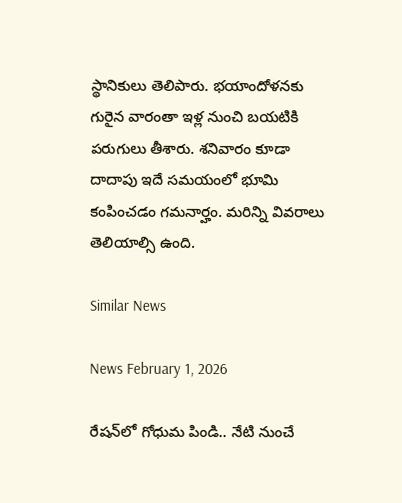స్థానికులు తెలిపారు. భయాందోళనకు గురైన వారంతా ఇళ్ల నుంచి బయటికి పరుగులు తీశారు. శనివారం కూడా దాదాపు ఇదే సమయంలో భూమి కంపించడం గమనార్హం. మరిన్ని వివరాలు తెలియాల్సి ఉంది.

Similar News

News February 1, 2026

రేషన్‌లో గోధుమ పిండి.. నేటి నుంచే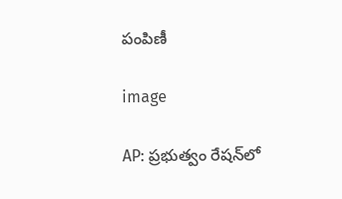పంపిణీ

image

AP: ప్రభుత్వం రేషన్‌లో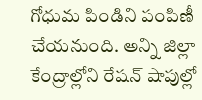గోధుమ పిండిని పంపిణీ చేయనుంది. అన్ని జిల్లా కేంద్రాల్లోని రేషన్ షాపుల్లో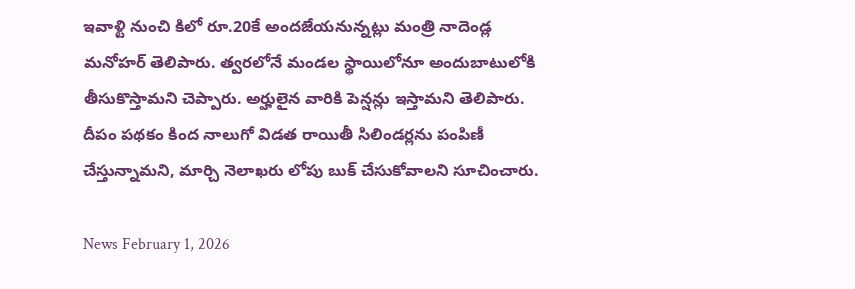ఇవాళ్టి నుంచి కిలో రూ.20కే అందజేయనున్నట్లు మంత్రి నాదెండ్ల మనోహర్ తెలిపారు. త్వరలోనే మండల స్థాయిలోనూ అందుబాటులోకి తీసుకొస్తామని చెప్పారు. అర్హులైన వారికి పెన్షన్లు ఇస్తామని తెలిపారు. దీపం పథకం కింద నాలుగో విడత రాయితీ సిలిండర్లను పంపిణీ చేస్తున్నామని, మార్చి నెలాఖరు లోపు బుక్ చేసుకోవాలని సూచించారు.

News February 1, 2026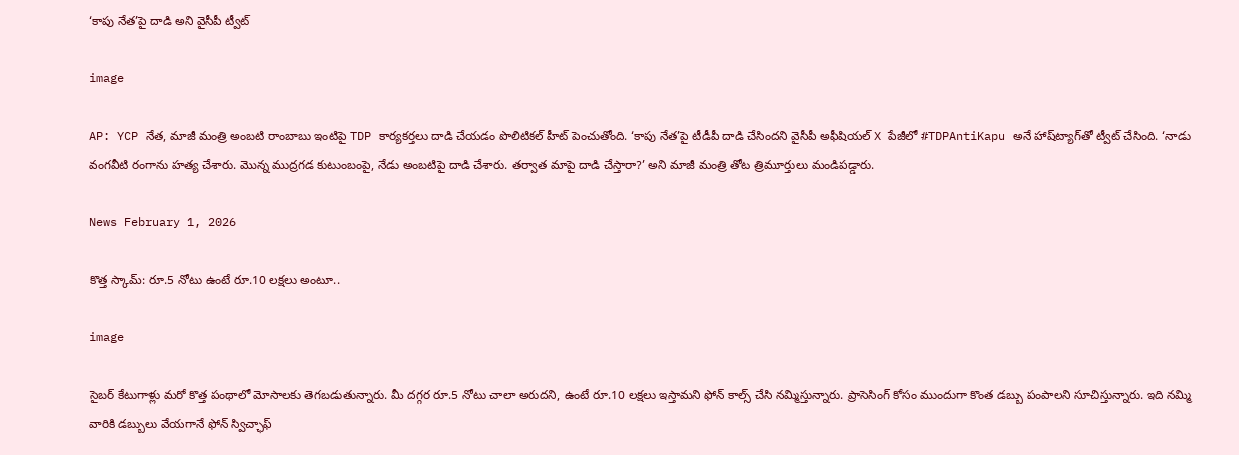‘కాపు నేత’పై దాడి అని వైసీపీ ట్వీట్

image

AP: YCP నేత, మాజీ మంత్రి అంబటి రాంబాబు ఇంటిపై TDP కార్యకర్తలు దాడి చేయడం పొలిటికల్ హీట్ పెంచుతోంది. ‘కాపు నేత’పై టీడీపీ దాడి చేసిందని వైసీపీ అఫీషియల్ X పేజీలో #TDPAntiKapu అనే హాష్‌ట్యాగ్‌తో ట్వీట్ చేసింది. ‘నాడు వంగవీటి రంగాను హత్య చేశారు. మొన్న ముద్రగడ కుటుంబంపై, నేడు అంబటిపై దాడి చేశారు. తర్వాత మాపై దాడి చేస్తారా?’ అని మాజీ మంత్రి తోట త్రిమూర్తులు మండిపడ్డారు.

News February 1, 2026

కొత్త స్కామ్: రూ.5 నోటు ఉంటే రూ.10 లక్షలు అంటూ..

image

సైబర్ కేటుగాళ్లు మరో కొత్త పంథాలో మోసాలకు తెగబడుతున్నారు. మీ దగ్గర రూ.5 నోటు చాలా అరుదని, ఉంటే రూ.10 లక్షలు ఇస్తామని ఫోన్ కాల్స్ చేసి నమ్మిస్తున్నారు. ప్రాసెసింగ్ కోసం ముందుగా కొంత డబ్బు పంపాలని సూచిస్తున్నారు. ఇది నమ్మి వారికి డబ్బులు వేయగానే ఫోన్ స్విచ్ఛాఫ్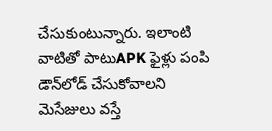చేసుకుంటున్నారు. ఇలాంటి వాటితో పాటుAPK ఫైళ్లు పంపి డౌన్‌లోడ్ చేసుకోవాలని మెసేజులు వస్తే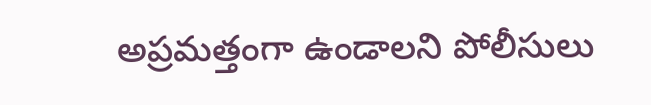అప్రమత్తంగా ఉండాలని పోలీసులు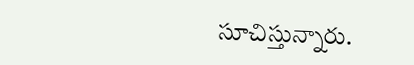సూచిస్తున్నారు.